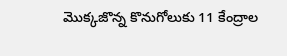మొక్కజొన్న కొనుగోలుకు 11 కేంద్రాల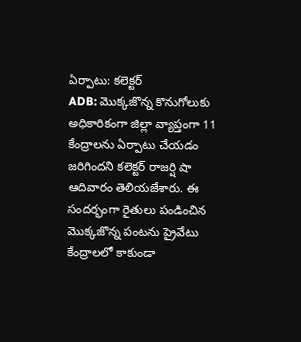ఏర్పాటు: కలెక్టర్
ADB: మొక్కజొన్న కొనుగోలుకు అధికారికంగా జిల్లా వ్యాప్తంగా 11 కేంద్రాలను ఏర్పాటు చేయడం జరిగిందని కలెక్టర్ రాజర్షి షా ఆదివారం తెలియజేశారు. ఈ సందర్భంగా రైతులు పండించిన మొక్కజొన్న పంటను ప్రైవేటు కేంద్రాలలో కాకుండా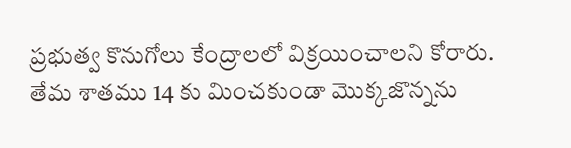ప్రభుత్వ కొనుగోలు కేంద్రాలలో విక్రయించాలని కోరారు. తేమ శాతము 14 కు మించకుండా మొక్కజొన్నను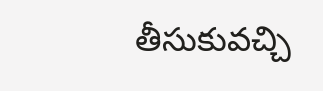తీసుకువచ్చి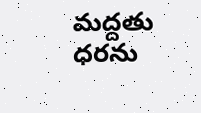మద్దతు ధరను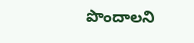పొందాలని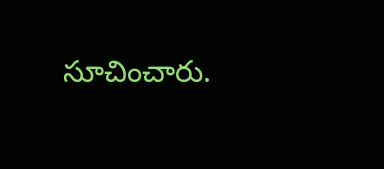సూచించారు.